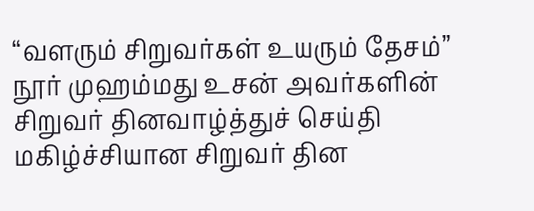“வளரும் சிறுவர்கள் உயரும் தேசம்” நூர் முஹம்மது உசன் அவர்களின் சிறுவர் தினவாழ்த்துச் செய்தி
மகிழ்ச்சியான சிறுவர் தின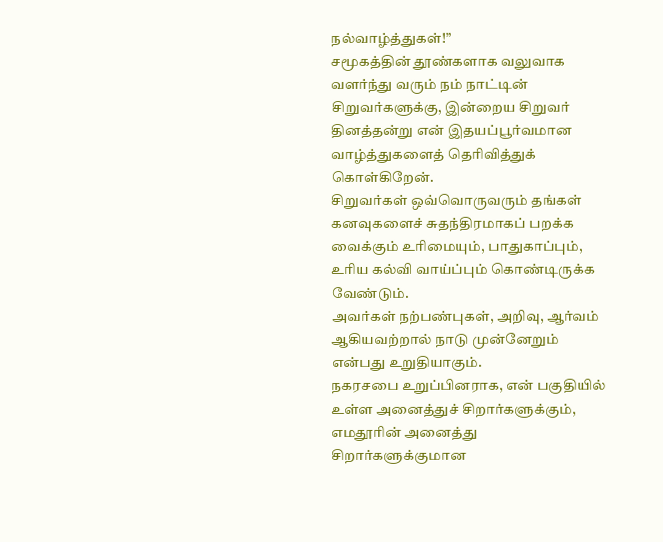நல்வாழ்த்துகள்!”
சமூகத்தின் தூண்களாக வலுவாக வளர்ந்து வரும் நம் நாட்டின் சிறுவர்களுக்கு, இன்றைய சிறுவர் தினத்தன்று என் இதயப்பூர்வமான வாழ்த்துகளைத் தெரிவித்துக் கொள்கிறேன்.
சிறுவர்கள் ஒவ்வொருவரும் தங்கள் கனவுகளைச் சுதந்திரமாகப் பறக்க வைக்கும் உரிமையும், பாதுகாப்பும், உரிய கல்வி வாய்ப்பும் கொண்டிருக்க வேண்டும்.
அவர்கள் நற்பண்புகள், அறிவு, ஆர்வம் ஆகியவற்றால் நாடு முன்னேறும் என்பது உறுதியாகும்.
நகரசபை உறுப்பினராக, என் பகுதியில் உள்ள அனைத்துச் சிறார்களுக்கும், எமதூரின் அனைத்து சிறார்களுக்குமான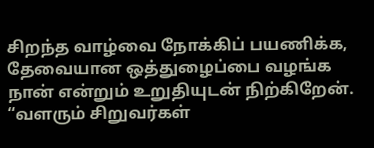சிறந்த வாழ்வை நோக்கிப் பயணிக்க, தேவையான ஒத்துழைப்பை வழங்க நான் என்றும் உறுதியுடன் நிற்கிறேன்.
“வளரும் சிறுவர்கள்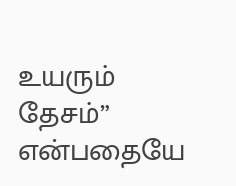உயரும் தேசம்”
என்பதையே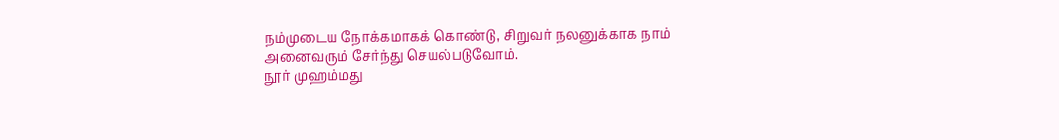நம்முடைய நோக்கமாகக் கொண்டு, சிறுவர் நலனுக்காக நாம் அனைவரும் சேர்ந்து செயல்படுவோம்.
நூர் முஹம்மது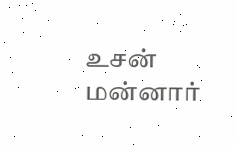உசன்
மன்னார்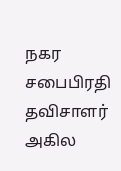நகர சபைபிரதி தவிசாளர்
அகில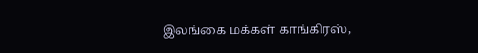இலங்கை மக்கள் காங்கிரஸ்,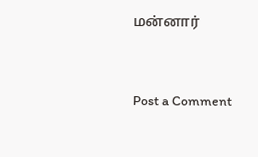மன்னார்



Post a Comment